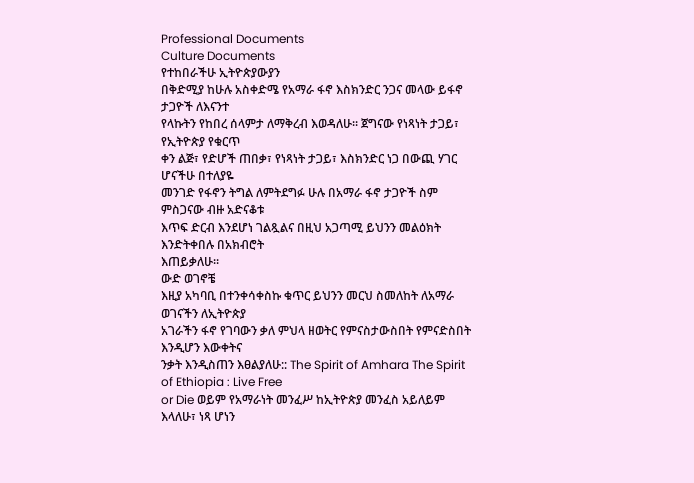Professional Documents
Culture Documents
የተከበራችሁ ኢትዮጵያውያን
በቅድሚያ ከሁሉ አስቀድሜ የአማራ ፋኖ እስክንድር ንጋና መላው ይፋኖ ታጋዮች ለእናንተ
የላኩትን የከበረ ሰላምታ ለማቅረብ እወዳለሁ። ጀግናው የነጻነት ታጋይ፣ የኢትዮጵያ የቁርጥ
ቀን ልጅ፣ የድሆች ጠበቃ፣ የነጻነት ታጋይ፣ እስክንድር ነጋ በውጪ ሃገር ሆናችሁ በተለያዬ
መንገድ የፋኖን ትግል ለምትደግፉ ሁሉ በአማራ ፋኖ ታጋዮች ስም ምስጋናው ብዙ አድናቆቱ
እጥፍ ድርብ እንደሆነ ገልጿልና በዚህ አጋጣሚ ይህንን መልዕክት እንድትቀበሉ በአክብሮት
እጠይቃለሁ።
ውድ ወገኖቼ
እዚያ አካባቢ በተንቀሳቀስኩ ቁጥር ይህንን መርህ ስመለከት ለአማራ ወገናችን ለኢትዮጵያ
አገራችን ፋኖ የገባውን ቃለ ምህላ ዘወትር የምናስታውስበት የምናድስበት እንዲሆን እውቀትና
ንቃት እንዲስጠን እፀልያለሁ:: The Spirit of Amhara The Spirit of Ethiopia : Live Free
or Die ወይም የአማራነት መንፈሥ ከኢትዮጵያ መንፈስ አይለይም እላለሁ፣ ነጻ ሆነን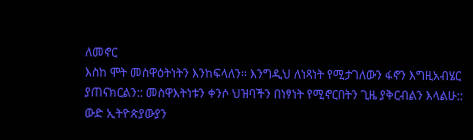ለመኖር
እስከ ሞት መስዋዕትነትን እንከፍላለን። እንግዲህ ለነጻነት የሚታገለውን ፋኖን እግዚአብሄር
ያጠናክርልን:: መስዋእትነቱን ቀንሶ ህዝባችን በነፃነት የሚኖርበትን ጊዜ ያቅርብልን እላልሁ::
ውድ ኢትዮጵያውያን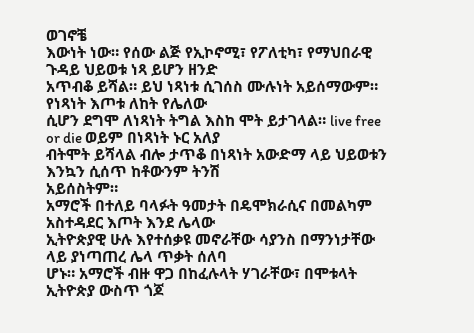ወገኖቼ
እውነት ነው። የሰው ልጅ የኢኮኖሚ፣ የፖለቲካ፣ የማህበራዊ ጉዳይ ህይወቱ ነጻ ይሆን ዘንድ
አጥብቆ ይሻል። ይህ ነጻነቱ ሲገሰስ ሙሉነት አይሰማውም። የነጻነት እጦቱ ለከት የሌለው
ሲሆን ደግሞ ለነጻነት ትግል እስከ ሞት ይታገላል። live free or die ወይም በነጻነት ኑር አለያ
ብትሞት ይሻላል ብሎ ታጥቆ በነጻነት አውድማ ላይ ህይወቱን እንኳን ሲሰጥ ከቶውንም ትንሽ
አይሰስትም።
አማሮች በተለይ ባላፉት ዓመታት በዴሞክራሲና በመልካም አስተዳደር እጦት እንደ ሌላው
ኢትዮጵያዊ ሁሉ እየተሰቃዩ መኖራቸው ሳያንስ በማንነታቸው ላይ ያነጣጠረ ሌላ ጥቃት ሰለባ
ሆኑ። አማሮች ብዙ ዋጋ በከፈሉላት ሃገራቸው፣ በሞቱላት ኢትዮጵያ ውስጥ ጎጆ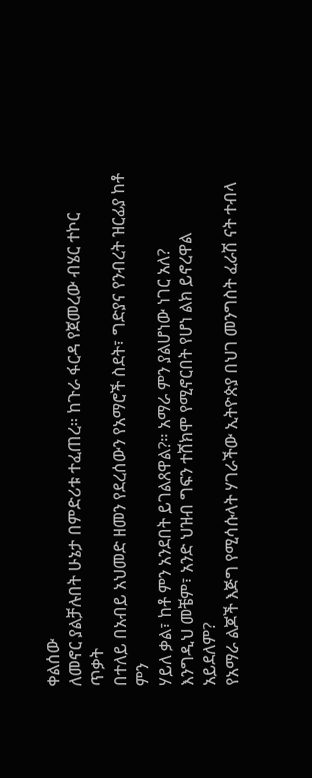ቀልሰው
ለመኖር ያልቻሉበት ሁኔታ በምድሪቱ ተፈጠረ። ከጉራ ፋርዳ የጀመረው ብሄር ተኮር ጥቃት
በተለይ በአብይ አህመድ ዘመን የደረሰውን የአማሮች ስደት፣ ግድያና የንብረት ዝርፊያ ከቶ ምን
ሃይለ ቃል፣ ከቶ ምን አንደበት ይገልጸዋል?። አማራ ምን ያልሆነው ነገር አለ?
እንግዲህ መቼም፣ አንድ ህዝብ ግፍን ተሸክሞ የሚኖርበት የሆነ ልክ ይኖረዋል አይደለም?
የአማራ ልጆች እጅግ የሚሳሱላት ሃገራችው ኢትዮጵያ በህገ መንግስት ፈራሽ ናት ተብላ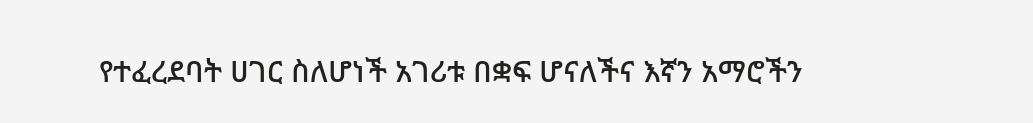የተፈረደባት ሀገር ስለሆነች አገሪቱ በቋፍ ሆናለችና እኛን አማሮችን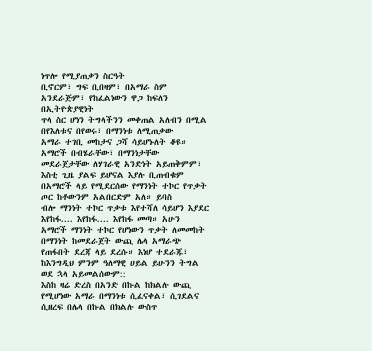ነጥሎ የሚያጠቃን ስርዓት
ቢኖርም፣ ግፍ ቢበዛም፣ በአማራ ስም አንደራጅም፣ የከፈልነውን ዋጋ ከፍለን በኢትዮጵያዊነት
ጥላ ስር ሆነን ትግላችንን መቀጠል አለብን በሚል በየእለቱና በየወሩ፣ በማንነቱ ለሚጠቃው
አማራ ተገቢ መከታና ጋሻ ሳይሆኑለት ቆዩ። አማሮች በብሄራቸው፣ በማንነታቸው
መደራጀታቸው ለሃገራዊ አንድነት አይጠቅምም፣ እስቲ ጊዜ ያልፍ ይሆናል እያሉ ቢጠብቁም
በአማሮች ላይ የሚደርሰው የማንነት ተኮር የጥቃት ጦር ከቶውንም አልበርድም አለ። ይባስ
ብሎ ማንነት ተኮር ጥቃቱ እየተሻለ ሳይሆን እያደር እየከፋ.... እየከፋ.... እየከፋ መጣ። አሁን
አማሮች ማንነት ተኮር የሆነውን ጥቃት ለመመከት በማንነት ከመደራጀት ውጪ ሌላ አማራጭ
የጠፋበት ደረጃ ላይ ደረሱ። እነሆ ተደራጁ፣ ከእንግዲህ ምንም ዓለማዊ ሀይል ይሁንን ትግል
ወደ ኋላ አይመልሰውም::
እስከ ዛሬ ድረስ በአንድ በኩል ከክልሉ ውጪ የሚሆነው አማራ በማንነቱ ሲፈናቀል፣ ሲገደልና
ሲዘረፍ በሌላ በኩል በክልሉ ውስጥ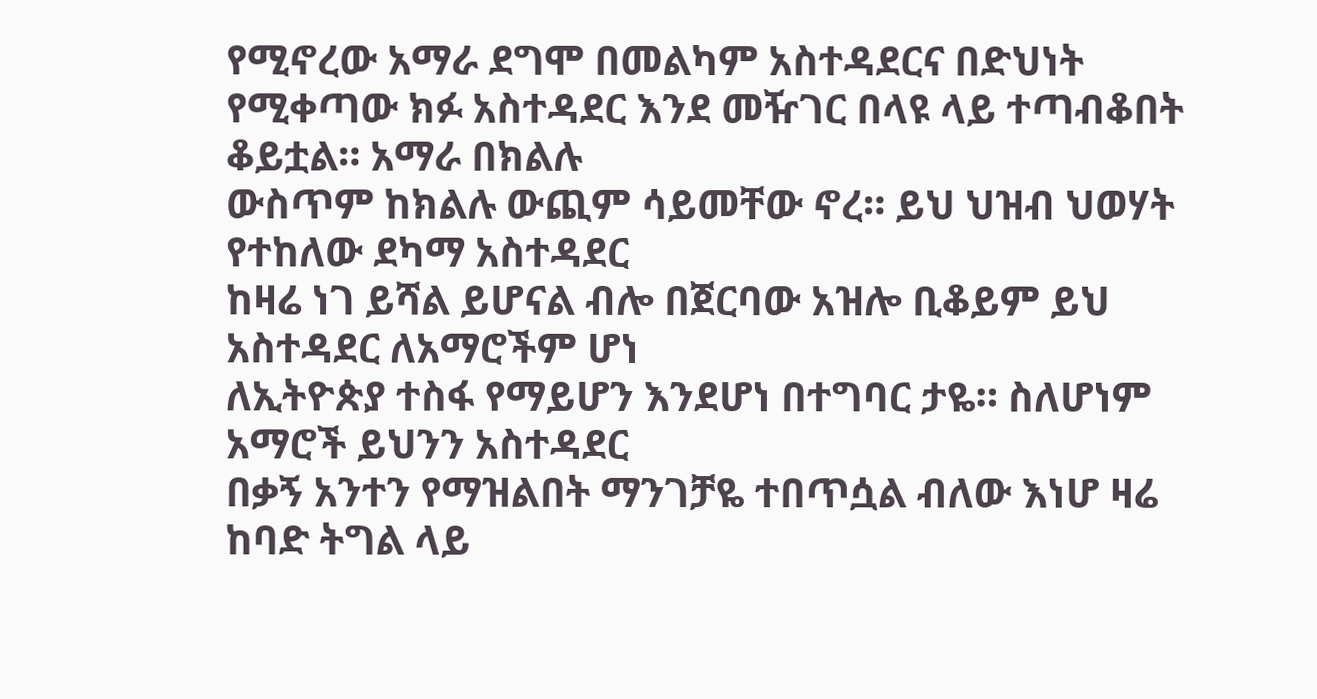የሚኖረው አማራ ደግሞ በመልካም አስተዳደርና በድህነት
የሚቀጣው ክፉ አስተዳደር እንደ መዥገር በላዩ ላይ ተጣብቆበት ቆይቷል። አማራ በክልሉ
ውስጥም ከክልሉ ውጪም ሳይመቸው ኖረ። ይህ ህዝብ ህወሃት የተከለው ደካማ አስተዳደር
ከዛሬ ነገ ይሻል ይሆናል ብሎ በጀርባው አዝሎ ቢቆይም ይህ አስተዳደር ለአማሮችም ሆነ
ለኢትዮጵያ ተስፋ የማይሆን እንደሆነ በተግባር ታዬ። ስለሆነም አማሮች ይህንን አስተዳደር
በቃኝ አንተን የማዝልበት ማንገቻዬ ተበጥሷል ብለው እነሆ ዛሬ ከባድ ትግል ላይ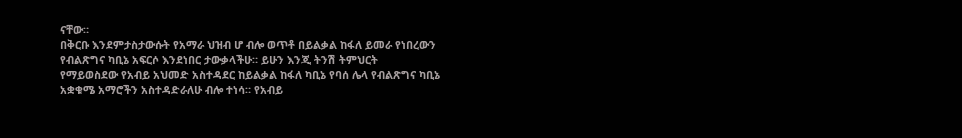ናቸው።
በቅርቡ እንደምታስታውሱት የአማራ ህዝብ ሆ ብሎ ወጥቶ በይልቃል ከፋለ ይመራ የነበረውን
የብልጽግና ካቢኔ አፍርሶ እንደነበር ታውቃላችሁ። ይሁን እንጂ ትንሽ ትምህርት
የማይወስደው የአብይ አህመድ አስተዳደር ከይልቃል ከፋለ ካቢኔ የባሰ ሌላ የብልጽግና ካቢኔ
አቋቁሜ አማሮችን አስተዳድራለሁ ብሎ ተነሳ። የአብይ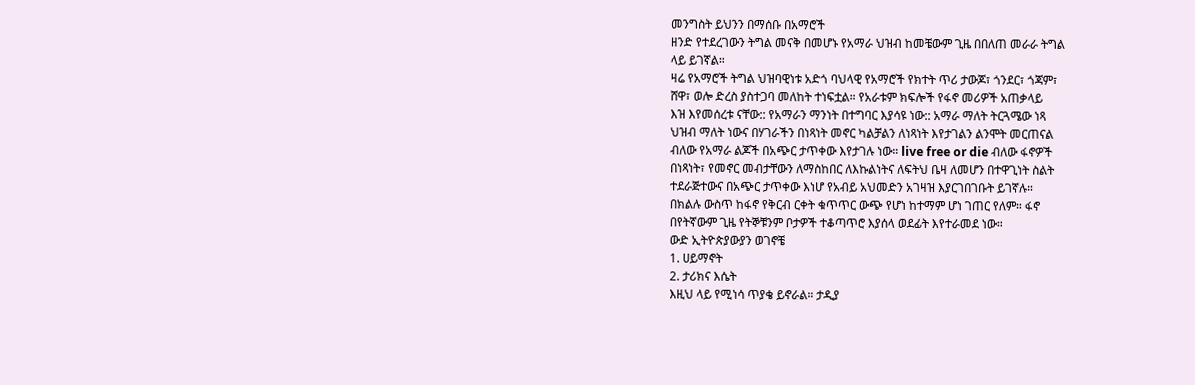መንግስት ይህንን በማሰቡ በአማሮች
ዘንድ የተደረገውን ትግል መናቅ በመሆኑ የአማራ ህዝብ ከመቼውም ጊዜ በበለጠ መራራ ትግል
ላይ ይገኛል።
ዛሬ የአማሮች ትግል ህዝባዊነቱ አድጎ ባህላዊ የአማሮች የክተት ጥሪ ታውጆ፣ ጎንደር፣ ጎጃም፣
ሸዋ፣ ወሎ ድረስ ያስተጋባ መለከት ተነፍቷል። የአራቱም ክፍሎች የፋኖ መሪዎች አጠቃላይ
እዝ እየመሰረቱ ናቸው:: የአማራን ማንነት በተግባር እያሳዩ ነው:: አማራ ማለት ትርጓሜው ነጻ
ህዝብ ማለት ነውና በሃገራችን በነጻነት መኖር ካልቻልን ለነጻነት እየታገልን ልንሞት መርጠናል
ብለው የአማራ ልጆች በአጭር ታጥቀው እየታገሉ ነው። live free or die ብለው ፋኖዎች
በነጻነት፣ የመኖር መብታቸውን ለማስከበር ለእኩልነትና ለፍትህ ቤዛ ለመሆን በተዋጊነት ስልት
ተደራጅተውና በአጭር ታጥቀው እነሆ የአብይ አህመድን አገዛዝ እያርገበገቡት ይገኛሉ።
በክልሉ ውስጥ ከፋኖ የቅርብ ርቀት ቁጥጥር ውጭ የሆነ ከተማም ሆነ ገጠር የለም። ፋኖ
በየትኛውም ጊዜ የትኞቹንም ቦታዎች ተቆጣጥሮ እያሰላ ወደፊት እየተራመደ ነው።
ውድ ኢትዮጵያውያን ወገኖቼ
1. ሀይማኖት
2. ታሪክና እሴት
እዚህ ላይ የሚነሳ ጥያቄ ይኖራል። ታዲያ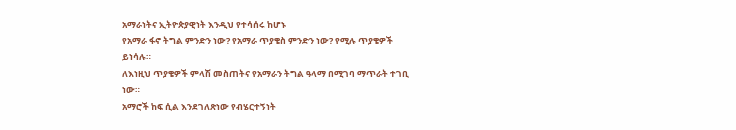አማራነትና ኢትዮጵያዊነት እንዲህ የተሳሰሩ ከሆኑ
የአማራ ፋኖ ትግል ምንድን ነው? የአማራ ጥያቄስ ምንድን ነው? የሚሉ ጥያቄዎች ይነሳሉ።
ለእነዚህ ጥያቄዎች ምላሽ መስጠትና የአማራን ትግል ዓላማ በሚገባ ማጥራት ተገቢ ነው።
አማሮች ከፍ ሲል እንደገለጽነው የብሄርተኝነት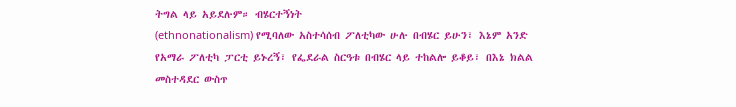ትግል ላይ አይደሉም። ብሄርተኝነት
(ethnonationalism) የሚባለው አስተሳሰብ ፖለቲካው ሁሉ በብሄር ይሁን፣ እኔም አንድ
የአማራ ፖለቲካ ፓርቲ ይኑረኝ፣ የፌደራል ስርዓቱ በብሄር ላይ ተከልሎ ይቆይ፣ በእኔ ክልል
መስተዳደር ውስጥ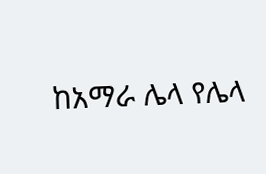ከአማራ ሌላ የሌላ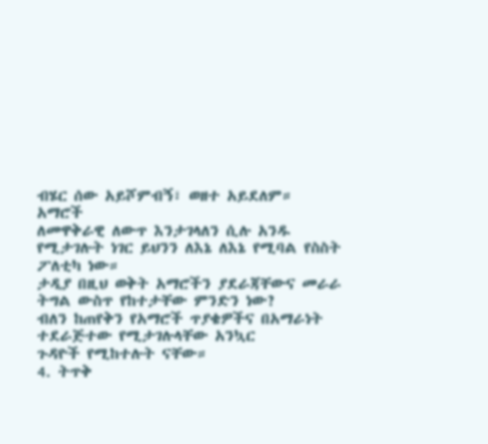ብሄር ሰው አይሾምብኝ፣ ወዘተ አይደለም። አማሮች
ለመዋቅራዊ ለውጥ እንታገላለን ሲሉ አንዱ የሚታገሉት ነገር ይህንን ለእኔ ለእኔ የሚባል የስስት
ፖለቲካ ነው።
ታዲያ በዚህ ወቅት አማሮችን ያደራጃቸውና መራራ ትግል ውስጥ የከተታቸው ምንድን ነው?
ብለን ከጠየቅን የአማሮች ጥያቄዎችና በአማራነት ተደራጅተው የሚታገሉላቸው አንኳር
ጉዳዮች የሚከተሉት ናቸው።
4. ትጥቅ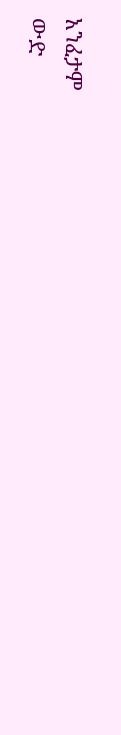አንፈታም
ውድ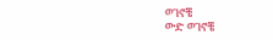ወገኖቼ
ውድ ወገኖቼ